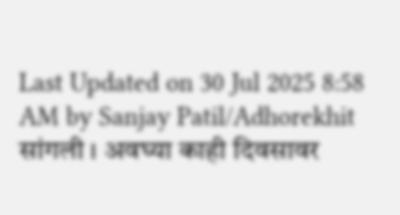Last Updated on 30 Jul 2025 8:58 AM by Sanjay Patil/Adhorekhit
सांगली । अवघ्या काही दिवसावर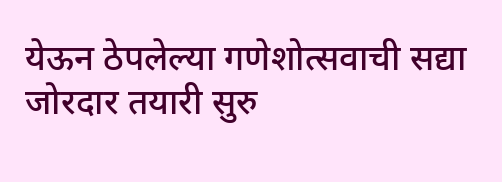येऊन ठेपलेल्या गणेशोत्सवाची सद्या जोरदार तयारी सुरु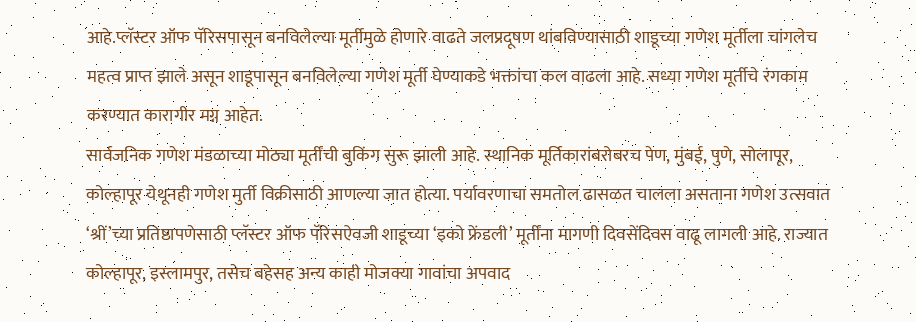आहे.प्लॅस्टर ऑफ पॅरिसपासून बनविलेल्या मूर्तीमुळे होणारे वाढते जलप्रदूषण थांबविण्यासाठी शाडूच्या गणेश मूर्तीला चांगलेच महत्व प्राप्त झाले असून शाडूपासून बनविलेल्या गणेश मूर्ती घेण्याकडे भक्तांचा कल वाढला आहे. सध्या गणेश मूर्तीचे रंगकाम करण्यात कारागीर मग्न आहेत.
सार्वजनिक गणेश मंडळाच्या मोठ्या मूर्तींची बुकिंग सुरू झाली आहे. स्थानिक मूर्तिकारांबरोबरच पेण, मुंबई, पुणे, सोलापूर, कोल्हापूर येथूनही गणेश मुर्ती विक्रीसाठी आणल्या जात होत्या. पर्यावरणाचा समतोल ढासळत चालला असताना गणेश उत्सवात ‘श्रीं’च्या प्रतिष्ठापणेसाठी प्लॅस्टर ऑफ पॅरिसऐवजी शाडूच्या ‘इको फ्रेंडली’ मूर्तींना मागणी दिवसेंदिवस वाढू लागली आहे. राज्यात कोल्हापूर, इस्लामपुर, तसेच बहेसह अन्य काही मोजक्या गावांचा अपवाद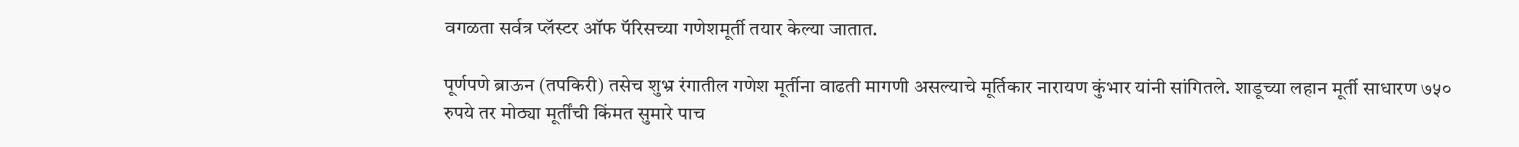वगळता सर्वत्र प्लॅस्टर ऑफ पॅरिसच्या गणेशमूर्ती तयार केल्या जातात.

पूर्णपणे ब्राऊन (तपकिरी) तसेच शुभ्र रंगातील गणेश मूर्तीना वाढती मागणी असल्याचे मूर्तिकार नारायण कुंभार यांनी सांगितले. शाडूच्या लहान मूर्ती साधारण ७५० रुपये तर मोठ्या मूर्तींची किंमत सुमारे पाच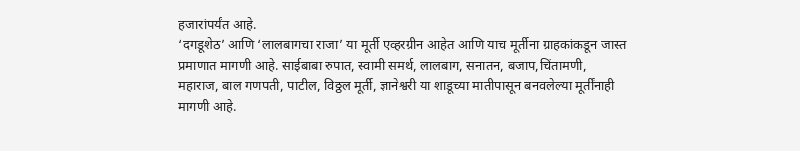हजारांपर्यंत आहे.
‘दगडूशेठ’ आणि ‘लालबागचा राजा’ या मूर्ती एव्हरग्रीन आहेत आणि याच मूर्तीना ग्राहकांकडून जास्त प्रमाणात मागणी आहे. साईबाबा रुपात, स्वामी समर्थ, लालबाग, सनातन, बजाप,चिंतामणी, महाराज, बाल गणपती, पाटील, विठ्ठल मूर्ती, ज्ञानेश्वरी या शाडूच्या मातीपासून बनवलेल्या मूर्तींनाही मागणी आहे.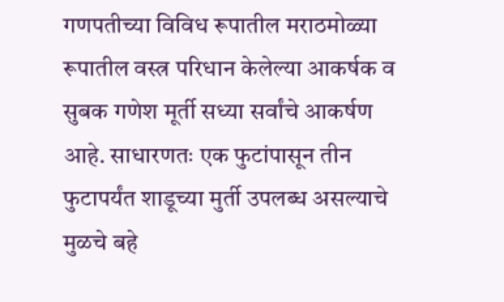गणपतीच्या विविध रूपातील मराठमोळ्या रूपातील वस्त्र परिधान केलेल्या आकर्षक व सुबक गणेश मूर्ती सध्या सर्वांचे आकर्षण आहे. साधारणतः एक फुटांपासून तीन फुटापर्यंत शाडूच्या मुर्ती उपलब्ध असल्याचे मुळचे बहे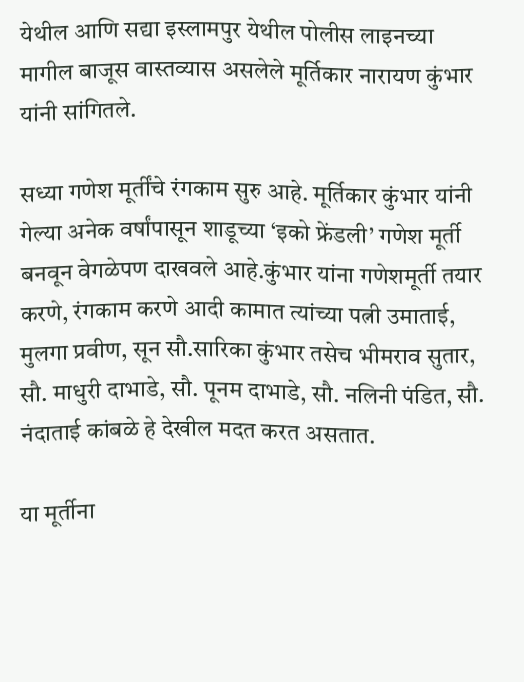येथील आणि सद्या इस्लामपुर येथील पोलीस लाइनच्या मागील बाजूस वास्तव्यास असलेले मूर्तिकार नारायण कुंभार यांनी सांगितले.

सध्या गणेश मूर्तींचे रंगकाम सुरु आहे. मूर्तिकार कुंभार यांनी गेल्या अनेक वर्षांपासून शाडूच्या ‘इको फ्रेंडली’ गणेश मूर्ती बनवून वेगळेपण दाखवले आहे.कुंभार यांना गणेशमूर्ती तयार करणे, रंगकाम करणे आदी कामात त्यांच्या पत्नी उमाताई, मुलगा प्रवीण, सून सौ.सारिका कुंभार तसेच भीमराव सुतार, सौ. माधुरी दाभाडे, सौ. पूनम दाभाडे, सौ. नलिनी पंडित, सौ. नंदाताई कांबळे हे देखील मदत करत असतात.

या मूर्तीना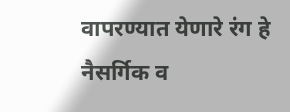वापरण्यात येणारे रंग हे नैसर्गिक व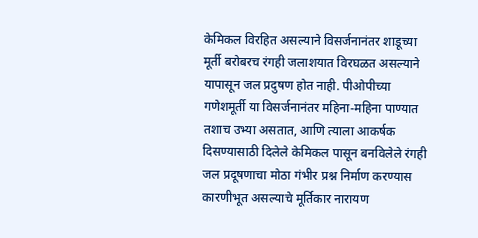केमिकल विरहित असल्याने विसर्जनानंतर शाडूच्या मूर्ती बरोबरच रंगही जलाशयात विरघळत असल्याने यापासून जल प्रदुषण होत नाही. पीओपीच्या गणेशमूर्ती या विसर्जनानंतर महिना-महिना पाण्यात तशाच उभ्या असतात, आणि त्याला आकर्षक दिसण्यासाठी दिलेले केमिकल पासून बनविलेले रंगही जल प्रदूषणाचा मोठा गंभीर प्रश्न निर्माण करण्यास कारणीभूत असल्याचे मूर्तिकार नारायण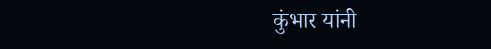कुंभार यांनी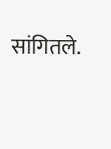सांगितले.